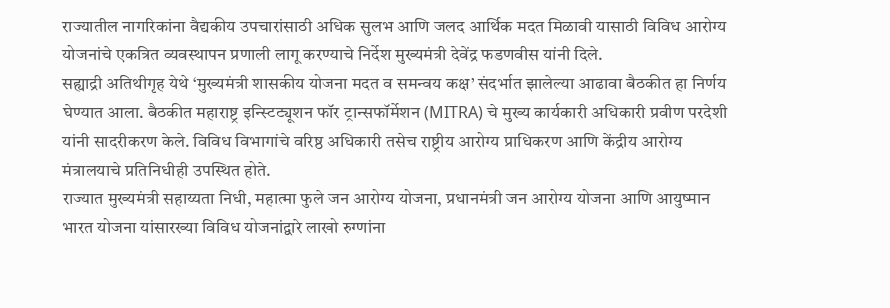राज्यातील नागरिकांना वैद्यकीय उपचारांसाठी अधिक सुलभ आणि जलद आर्थिक मदत मिळावी यासाठी विविध आरोग्य योजनांचे एकत्रित व्यवस्थापन प्रणाली लागू करण्याचे निर्देश मुख्यमंत्री देवेंद्र फडणवीस यांनी दिले.
सह्याद्री अतिथीगृह येथे ‘मुख्यमंत्री शासकीय योजना मदत व समन्वय कक्ष’ संदर्भात झालेल्या आढावा बैठकीत हा निर्णय घेण्यात आला. बैठकीत महाराष्ट्र इन्स्टिट्यूशन फॉर ट्रान्सफॉर्मेशन (MITRA) चे मुख्य कार्यकारी अधिकारी प्रवीण परदेशी यांनी सादरीकरण केले. विविध विभागांचे वरिष्ठ अधिकारी तसेच राष्ट्रीय आरोग्य प्राधिकरण आणि केंद्रीय आरोग्य मंत्रालयाचे प्रतिनिधीही उपस्थित होते.
राज्यात मुख्यमंत्री सहाय्यता निधी, महात्मा फुले जन आरोग्य योजना, प्रधानमंत्री जन आरोग्य योजना आणि आयुष्मान भारत योजना यांसारख्या विविध योजनांद्वारे लाखो रुग्णांना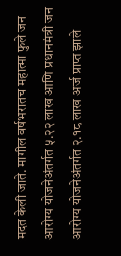मदत केली जाते. मागील वर्षभरातच महात्मा फुले जन आरोग्य योजनेअंतर्गत ५.२२ लाख आणि प्रधानमंत्री जन आरोग्य योजनेअंतर्गत २.१८ लाख अर्ज प्राप्त झाले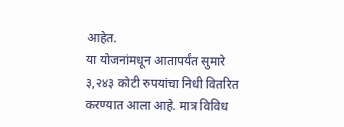आहेत.
या योजनांमधून आतापर्यंत सुमारे ३,२४३ कोटी रुपयांचा निधी वितरित करण्यात आला आहे. मात्र विविध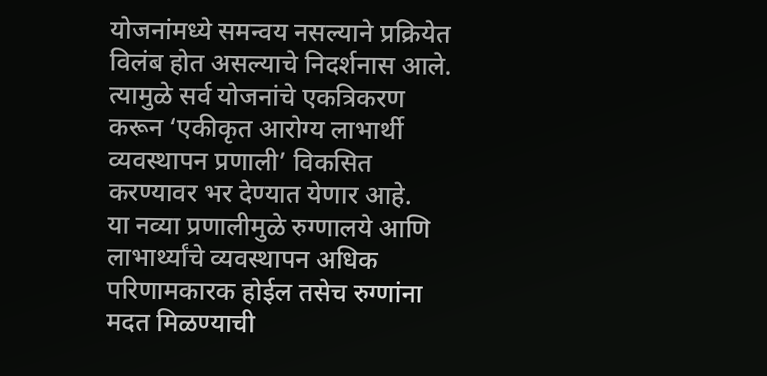योजनांमध्ये समन्वय नसल्याने प्रक्रियेत विलंब होत असल्याचे निदर्शनास आले. त्यामुळे सर्व योजनांचे एकत्रिकरण करून ‘एकीकृत आरोग्य लाभार्थी व्यवस्थापन प्रणाली’ विकसित करण्यावर भर देण्यात येणार आहे.
या नव्या प्रणालीमुळे रुग्णालये आणि लाभार्थ्यांचे व्यवस्थापन अधिक परिणामकारक होईल तसेच रुग्णांना मदत मिळण्याची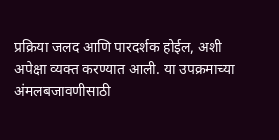प्रक्रिया जलद आणि पारदर्शक होईल, अशी अपेक्षा व्यक्त करण्यात आली. या उपक्रमाच्या अंमलबजावणीसाठी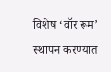विशेष ‘वॉर रूम’ स्थापन करण्यात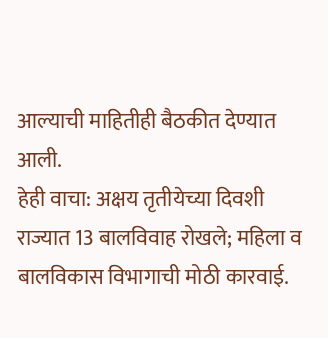आल्याची माहितीही बैठकीत देण्यात आली.
हेही वाचा: अक्षय तृतीयेच्या दिवशी राज्यात 13 बालविवाह रोखले; महिला व बालविकास विभागाची मोठी कारवाई.